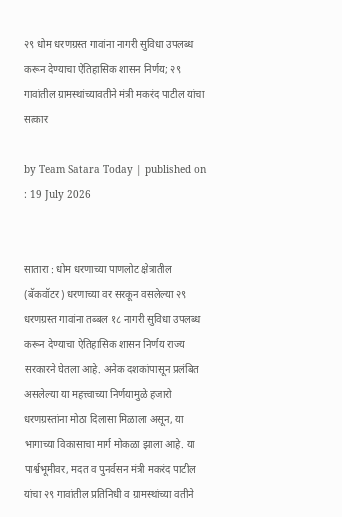२९ धोम धरणग्रस्त गावांना नागरी सुविधा उपलब्ध करून देण्याचा ऐतिहासिक शासन निर्णय; २९ गावांतील ग्रामस्थांच्यावतीने मंत्री मकरंद पाटील यांचा सत्कार

by Team Satara Today | published on : 19 July 2026


सातारा : धोम धरणाच्या पाणलोट क्षेत्रातील (बॅकवॉटर) धरणाच्या वर सरकून वसलेल्या २९ धरणग्रस्त गावांना तब्बल १८ नागरी सुविधा उपलब्ध करून देण्याचा ऐतिहासिक शासन निर्णय राज्य सरकारने घेतला आहे. अनेक दशकांपासून प्रलंबित असलेल्या या महत्त्वाच्या निर्णयामुळे हजारो धरणग्रस्तांना मोठा दिलासा मिळाला असून, या भागाच्या विकासाचा मार्ग मोकळा झाला आहे. या पार्श्वभूमीवर, मदत व पुनर्वसन मंत्री मकरंद पाटील यांचा २९ गावांतील प्रतिनिधी व ग्रामस्थांच्या वतीने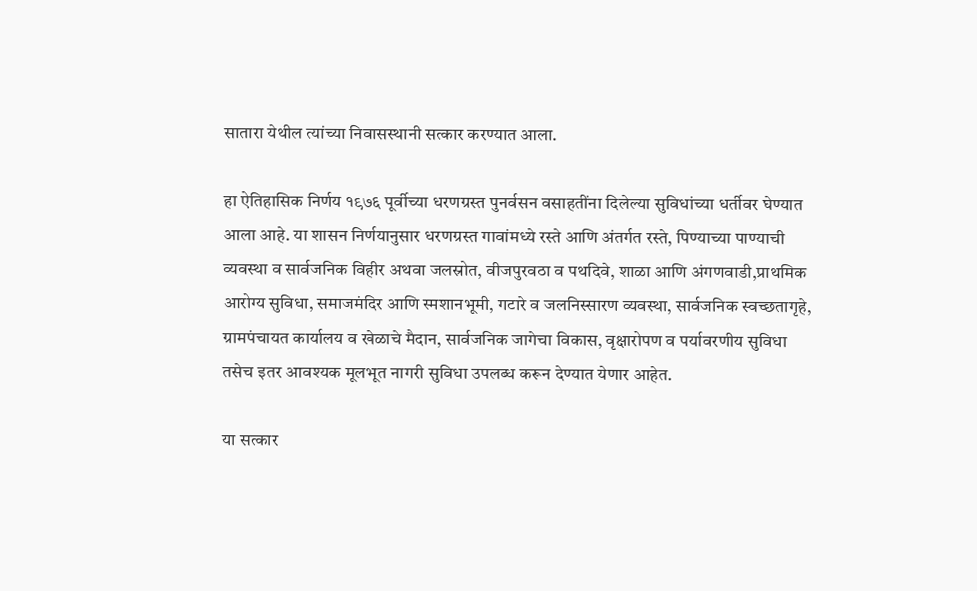सातारा येथील त्यांच्या निवासस्थानी सत्कार करण्यात आला.

हा ऐतिहासिक निर्णय १९७६ पूर्वीच्या धरणग्रस्त पुनर्वसन वसाहतींना दिलेल्या सुविधांच्या धर्तीवर घेण्यात आला आहे. या शासन निर्णयानुसार धरणग्रस्त गावांमध्ये रस्ते आणि अंतर्गत रस्ते, पिण्याच्या पाण्याची व्यवस्था व सार्वजनिक विहीर अथवा जलस्रोत, वीजपुरवठा व पथदिवे, शाळा आणि अंगणवाडी,प्राथमिक आरोग्य सुविधा, समाजमंदिर आणि स्मशानभूमी, गटारे व जलनिस्सारण व्यवस्था, सार्वजनिक स्वच्छतागृहे, ग्रामपंचायत कार्यालय व खेळाचे मैदान, सार्वजनिक जागेचा विकास, वृक्षारोपण व पर्यावरणीय सुविधा तसेच इतर आवश्यक मूलभूत नागरी सुविधा उपलब्ध करून देण्यात येणार आहेत.

या सत्कार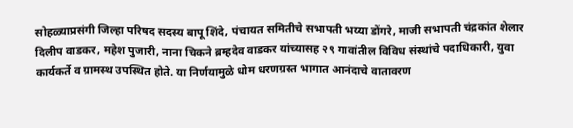सोहळ्याप्रसंगी जिल्हा परिषद सदस्य बापू शिंदे, पंचायत समितीचे सभापती भय्या डोंगरे, माजी सभापती चंद्रकांत शेलार दिलीप वाडकर, महेश पुजारी, नाना चिकने ब्रम्हदेव वाडकर यांच्यासह २९ गावांतील विविध संस्थांचे पदाधिकारी, युवा कार्यकर्ते व ग्रामस्थ उपस्थित होते. या निर्णयामुळे धोम धरणग्रस्त भागात आनंदाचे वातावरण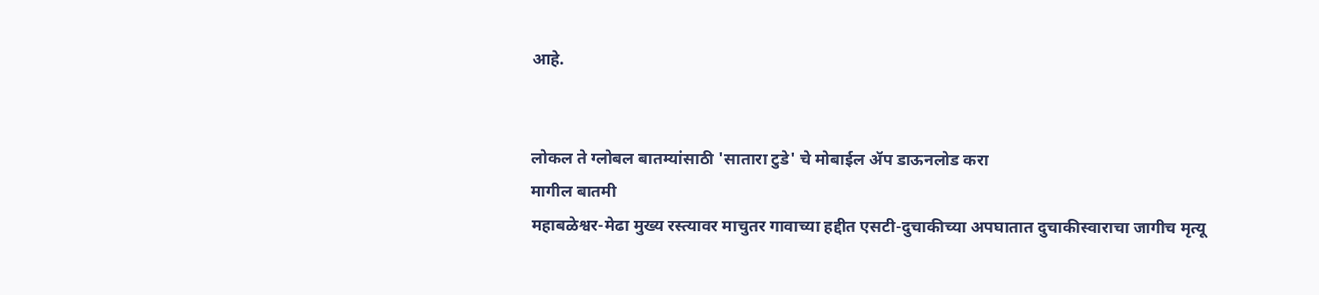आहे.


लोकल ते ग्लोबल बातम्यांसाठी 'सातारा टुडे' चे मोबाईल ॲप डाऊनलोड करा
मागील बातमी
महाबळेश्वर-मेढा मुख्य रस्त्यावर माचुतर गावाच्या हद्दीत एसटी-दुचाकीच्या अपघातात दुचाकीस्वाराचा जागीच मृत्यू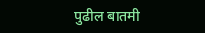पुढील बातमी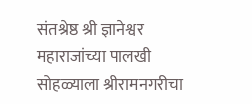संतश्रेष्ठ श्री ज्ञानेश्वर महाराजांच्या पालखी सोहळ्याला श्रीरामनगरीचा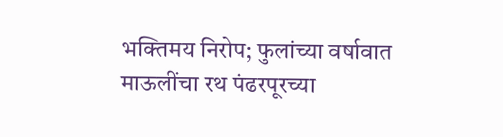भक्तिमय निरोप; फुलांच्या वर्षावात माऊलींचा रथ पंढरपूरच्या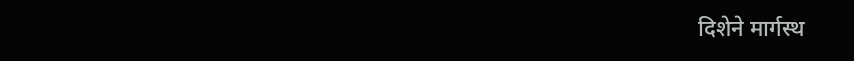दिशेने मार्गस्थ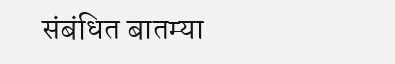संबंधित बातम्या